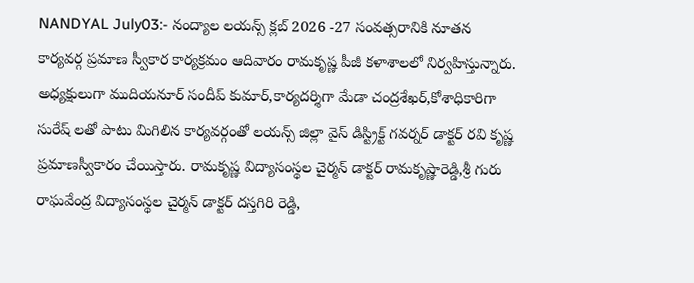NANDYAL July03:- నంద్యాల లయన్స్ క్లబ్ 2026 -27 సంవత్సరానికి నూతన కార్యవర్గ ప్రమాణ స్వీకార కార్యక్రమం ఆదివారం రామకృష్ణ పీజీ కళాశాలలో నిర్వహిస్తున్నారు. అధ్యక్షులుగా ముదియనూర్ సందీప్ కుమార్,కార్యదర్శిగా మేడా చంద్రశేఖర్,కోశాధికారిగా సురేష్ లతో పాటు మిగిలిన కార్యవర్గంతో లయన్స్ జిల్లా వైస్ డిస్ట్రిక్ట్ గవర్నర్ డాక్టర్ రవి కృష్ణ ప్రమాణస్వీకారం చేయిస్తారు. రామకృష్ణ విద్యాసంస్థల చైర్మన్ డాక్టర్ రామకృష్ణారెడ్డి,శ్రీ గురు రాఘవేంద్ర విద్యాసంస్థల చైర్మన్ డాక్టర్ దస్తగిరి రెడ్డి,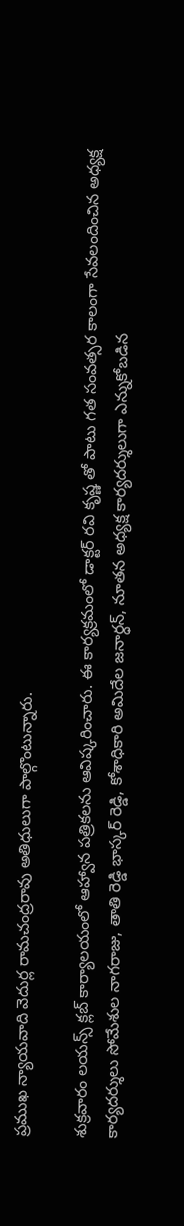ప్రముఖ న్యాయవాది వెదుర్ల రామచంద్రరావు అతిధులుగా పాల్గొంటున్నారు.

శుక్రవారం లయన్స్ క్లబ్ కార్యాలయంలో ఆహ్వాన పత్రికలను ఆవిష్కరించారు. ఈ కార్యక్రమంలో డాక్టర్ రవి కృష్ణ తో పాటు గత సంవత్సర కాలంగా సేవలందించిన అధ్యక్ష కార్యదర్శులు సోమేశుల నాగరాజు, తాతి రెడ్డి భాస్కర్ రెడ్డి, కోశాధికారి అమిదేల జనార్ధన్, నూతన అధ్యక్ష కార్యదర్శులుగా ఎన్నుకోబడిన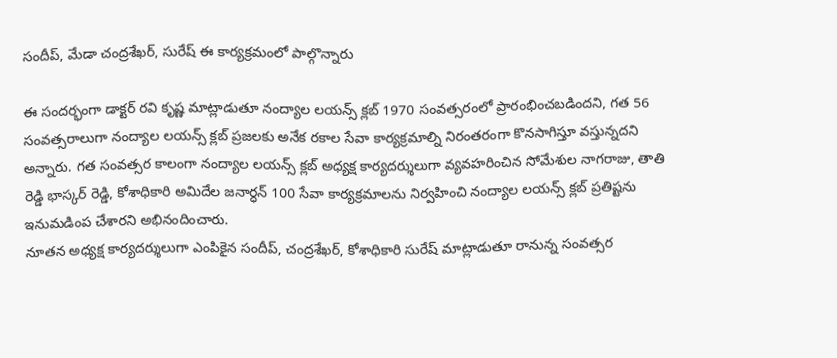సందీప్, మేడా చంద్రశేఖర్, సురేష్ ఈ కార్యక్రమంలో పాల్గొన్నారు

ఈ సందర్భంగా డాక్టర్ రవి కృష్ణ మాట్లాడుతూ నంద్యాల లయన్స్ క్లబ్ 1970 సంవత్సరంలో ప్రారంభించబడిందని, గత 56 సంవత్సరాలుగా నంద్యాల లయన్స్ క్లబ్ ప్రజలకు అనేక రకాల సేవా కార్యక్రమాల్ని నిరంతరంగా కొనసాగిస్తూ వస్తున్నదని అన్నారు. గత సంవత్సర కాలంగా నంద్యాల లయన్స్ క్లబ్ అధ్యక్ష కార్యదర్శులుగా వ్యవహరించిన సోమేశుల నాగరాజు, తాతి రెడ్డి భాస్కర్ రెడ్డి, కోశాధికారి అమిదేల జనార్ధన్ 100 సేవా కార్యక్రమాలను నిర్వహించి నంద్యాల లయన్స్ క్లబ్ ప్రతిష్టను ఇనుమడింప చేశారని అభినందించారు.
నూతన అధ్యక్ష కార్యదర్శులుగా ఎంపికైన సందీప్, చంద్రశేఖర్, కోశాధికారి సురేష్ మాట్లాడుతూ రానున్న సంవత్సర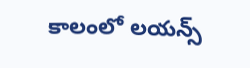కాలంలో లయన్స్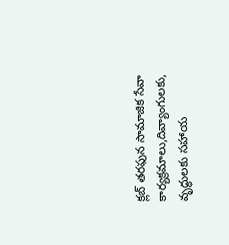క్లబ్ తరఫున సామాజిక సేవా కార్యక్రమాలు,దివ్యాంగులకు, వృద్ధులకు సహాయ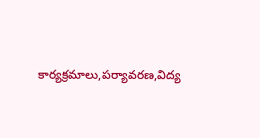కార్యక్రమాలు,పర్యావరణ,విద్య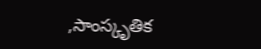,సాంస్కృతిక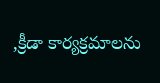,క్రీడా కార్యక్రమాలను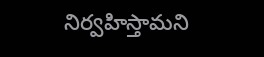నిర్వహిస్తామని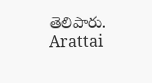తెలిపారు.
Arattai